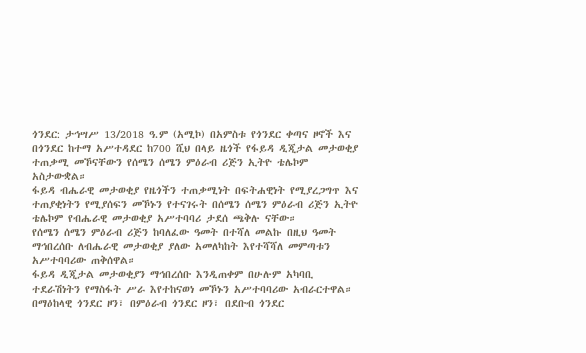ጎንደር: ታኅሣሥ 13/2018 ዓ.ም (አሚኮ) በአምስቱ የጎንደር ቀጣና ዞኖች እና በጎንደር ከተማ አሥተዳደር ከ700 ሺህ በላይ ዜጎች የፋይዳ ዲጂታል መታወቂያ ተጠቃሚ መኾናቸውን የሰሜን ሰሜን ምዕራብ ሪጅን ኢትዮ ቴሌኮም አስታውቋል።
ፋይዳ ብሔራዊ መታወቂያ የዜጎችን ተጠቃሚነት በፍትሐዊነት የሚያረጋግጥ እና ተጠያቂነትን የሚያሰፍን መኾኑን የተናገሩት በሰሜን ሰሜን ምዕራብ ሪጅን ኢትዮ ቴሌኮም የብሔራዊ መታወቂያ አሥተባባሪ ታደሰ ጫቅሉ ናቸው።
የሰሜን ሰሜን ምዕራብ ሪጅን ከባለፈው ዓመት በተሻለ መልኩ በዚህ ዓመት ማኅበረሰቡ ለብሔራዊ መታወቂያ ያለው አመለካከት እየተሻሻለ መምጣቱን አሥተባባሪው ጠቅሰዋል።
ፋይዳ ዲጂታል መታወቂያን ማኅበረሰቡ እንዲጠቀም በሁሉም አካባቢ ተደራሽነትን የማስፋት ሥራ እየተከናወነ መኾኑን አሥተባባሪው አብራርተዋል።
በማዕከላዊ ጎንደር ዞን፣ በምዕራብ ጎንደር ዞን፣ በደቡብ ጎንደር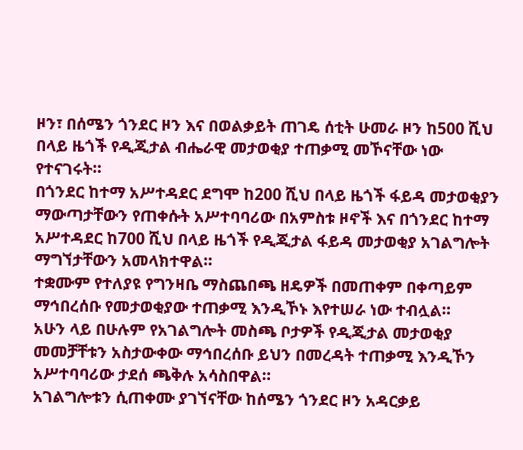ዞን፣ በሰሜን ጎንደር ዞን እና በወልቃይት ጠገዴ ሰቲት ሁመራ ዞን ከ500 ሺህ በላይ ዜጎች የዲጂታል ብሔራዊ መታወቂያ ተጠቃሚ መኾናቸው ነው የተናገሩት።
በጎንደር ከተማ አሥተዳደር ደግሞ ከ200 ሺህ በላይ ዜጎች ፋይዳ መታወቂያን ማውጣታቸውን የጠቀሱት አሥተባባሪው በአምስቱ ዞኖች እና በጎንደር ከተማ አሥተዳደር ከ700 ሺህ በላይ ዜጎች የዲጂታል ፋይዳ መታወቂያ አገልግሎት ማግኘታቸውን አመላክተዋል።
ተቋሙም የተለያዩ የግንዛቤ ማስጨበጫ ዘዴዎች በመጠቀም በቀጣይም ማኅበረሰቡ የመታወቂያው ተጠቃሚ እንዲኾኑ እየተሠራ ነው ተብሏል።
አሁን ላይ በሁሉም የአገልግሎት መስጫ ቦታዎች የዲጂታል መታወቂያ መመቻቸቱን አስታውቀው ማኅበረሰቡ ይህን በመረዳት ተጠቃሚ እንዲኾን አሥተባባሪው ታደሰ ጫቅሉ አሳስበዋል።
አገልግሎቱን ሲጠቀሙ ያገኘናቸው ከሰሜን ጎንደር ዞን አዳርቃይ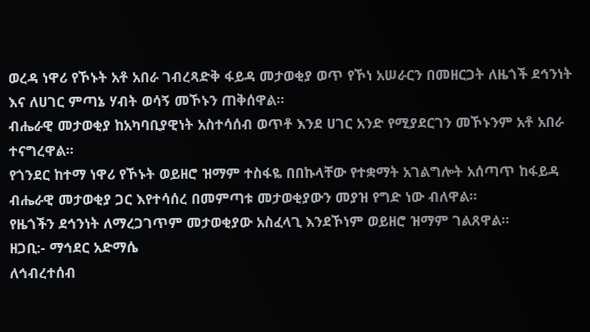ወረዳ ነዋሪ የኾኑት አቶ አበራ ገብረጻድቅ ፋይዳ መታወቂያ ወጥ የኾነ አሠራርን በመዘርጋት ለዜጎች ደኅንነት እና ለሀገር ምጣኔ ሃብት ወሳኝ መኾኑን ጠቅሰዋል።
ብሔራዊ መታወቂያ ከአካባቢያዊነት አስተሳሰብ ወጥቶ እንደ ሀገር አንድ የሚያደርገን መኾኑንም አቶ አበራ ተናግረዋል።
የጎንደር ከተማ ነዋሪ የኾኑት ወይዘሮ ዝማም ተስፋዬ በበኩላቸው የተቋማት አገልግሎት አሰጣጥ ከፋይዳ ብሔራዊ መታወቂያ ጋር እየተሳሰረ በመምጣቱ መታወቂያውን መያዝ የግድ ነው ብለዋል።
የዜጎችን ደኅንነት ለማረጋገጥም መታወቂያው አስፈላጊ እንደኾነም ወይዘሮ ዝማም ገልጸዋል።
ዘጋቢ:- ማኅደር አድማሴ
ለኅብረተሰብ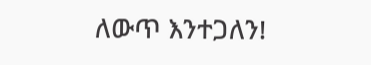ለውጥ እንተጋለን!